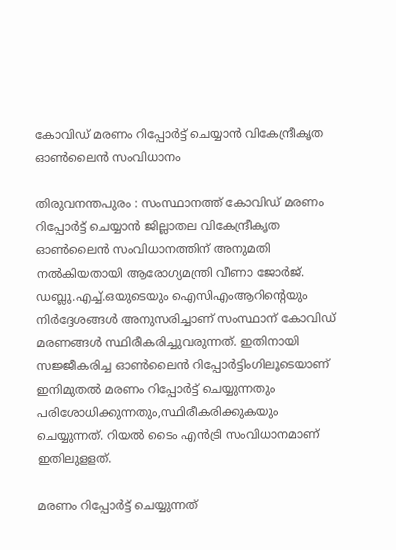കോവിഡ്‌ മരണം റിപ്പോര്‍ട്ട്‌ ചെയ്യാന്‍ വികേന്ദ്രീകൃത ഓണ്‍ലൈന്‍ സംവിധാനം

തിരുവനന്തപുരം : സംസ്ഥാനത്ത്‌ കോവിഡ്‌ മരണം റിപ്പോര്‍ട്ട്‌ ചെയ്യാന്‍ ജില്ലാതല വികേന്ദ്രീകൃത ഓണ്‍ലൈന്‍ സംവിധാനത്തിന്‌ അനുമതി നല്‍കിയതായി ആരോഗ്യമന്ത്രി വീണാ ജോര്‍ജ്‌. ഡബ്ലു.എച്ച്‌.ഒയുടെയും ഐസിഎംആറിന്‍റെയും നിര്‍ദ്ദേശങ്ങള്‍ അനുസരിച്ചാണ്‌ സംസ്ഥാന്‌ കോവിഡ്‌ മരണങ്ങള്‍ സ്ഥിരീകരിച്ചുവരുന്നത്‌. ഇതിനായി സജ്ജീകരിച്ച ഓണ്‍ലൈന്‍ റിപ്പോര്‍ട്ടിംഗിലൂടെയാണ്‌ ഇനിമുതല്‍ മരണം റിപ്പോര്‍ട്ട്‌ ചെയ്യുന്നതും പരിശോധിക്കുന്നതും,സ്ഥിരീകരിക്കുകയും ചെയ്യുന്നത്‌. റിയല്‍ ടൈം എന്‍ട്രി സംവിധാനമാണ്‌ ഇതിലുളളത്‌.

മരണം റിപ്പോര്‍ട്ട്‌ ചെയ്യുന്നത്‌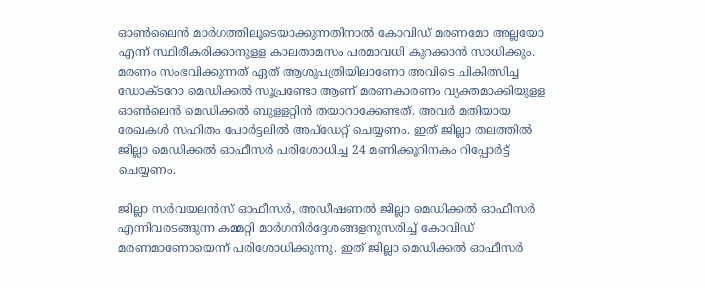ഓണ്‍ലൈന്‍ മാര്‍ഗത്തിലൂടെയാക്കുന്നതിനാല്‍ കോവിഡ്‌ മരണമോ അല്ലയോ എന്ന്‌ സ്ഥിരീകരിക്കാനുളള കാലതാമസം പരമാവധി കുറക്കാന്‍ സാധിക്കും. മരണം സംഭവിക്കുന്നത്‌ ഏത്‌ ആശുപത്രിയിലാണോ അവിടെ ചികിത്സിച്ച ഡോക്ടറോ മെഡിക്കല്‍ സൂപ്രണ്ടോ ആണ് മരണകാരണം വ്യക്തമാക്കിയുളള ഓണ്‍ലെന്‍ മെഡിക്കല്‍ ബുളളറ്റിന്‍ തയാറാക്കേണ്ടത്‌. അവര്‍ മതിയായ രേഖകള്‍ സഹിതം പോര്‍ട്ടലില്‍ അപ്‌ഡേറ്റ്‌ ചെയ്യണം. ഇത്‌ ജില്ലാ തലത്തില്‍ ജില്ലാ മെഡിക്കല്‍ ഓഫീസര്‍ പരിശോധിച്ച 24 മണിക്കൂറിനകം റിപ്പോര്‍ട്ട്‌ ചെയ്യണം.

ജില്ലാ സര്‍വയലന്‍സ്‌ ഓഫീസര്‍, അഡീഷണല്‍ ജില്ലാ മെഡിക്കല്‍ ഓഫീസര്‍ എന്നിവരടങ്ങുന്ന കമ്മറ്റി മാര്‍ഗനിര്‍ദ്ദേശങ്ങളനുസരിച്ച്‌ കോവിഡ്‌ മരണമാണോയെന്ന്‌ പരിശോധിക്കുന്നു. ഇത്‌ ജില്ലാ മെഡിക്കല്‍ ഓഫീസര്‍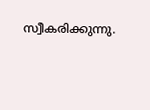സ്വീകരിക്കുന്നു.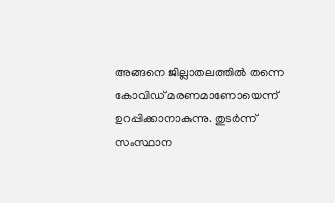അങ്ങനെ ജില്ലാതലത്തില്‍ തന്നെ കോവിഡ്‌ മരണമാണോയെന്ന്‌ ഉറപ്പിക്കാനാകുന്നു. തുടര്‍ന്ന്‌ സംസ്ഥാന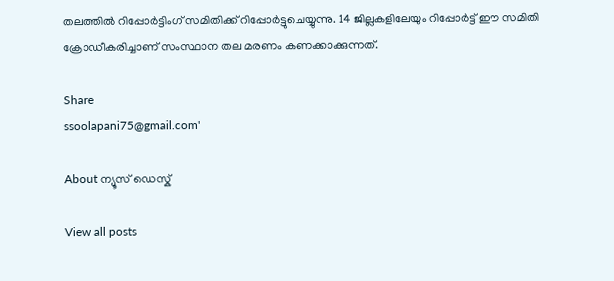തലത്തില്‍ റിപ്പോര്‍ട്ടിംഗ്‌ സമിതിക്ക്‌ റിപ്പോര്‍ട്ടുചെയ്യുന്നു. 14 ജില്ലകളിലേയും റിപ്പോര്‍ട്ട്‌ ഈ സമിതി ക്രോഡീകരിച്ചാണ്‌ സംസ്ഥാന തല മരണം കണക്കാക്കുന്നത്‌.

Share
ssoolapani75@gmail.com'

About ന്യൂസ് ഡെസ്ക്

View all posts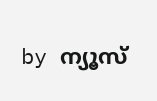by ന്യൂസ്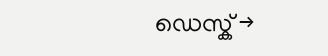ഡെസ്ക് →